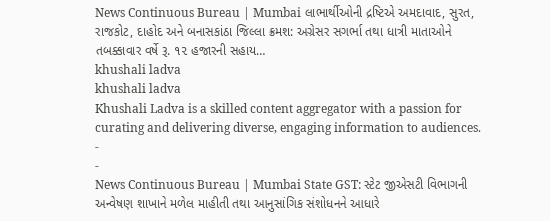News Continuous Bureau | Mumbai લાભાર્થીઓની દ્રષ્ટિએ અમદાવાદ, સુરત, રાજકોટ, દાહોદ અને બનાસકાંઠા જિલ્લા ક્રમશ: અગ્રેસર સગર્ભા તથા ધાત્રી માતાઓને તબક્કાવાર વર્ષે રૂ. ૧૨ હજારની સહાય…
khushali ladva
khushali ladva
Khushali Ladva is a skilled content aggregator with a passion for curating and delivering diverse, engaging information to audiences.
-
-
News Continuous Bureau | Mumbai State GST: સ્ટેટ જીએસટી વિભાગની અન્વેષણ શાખાને મળેલ માહીતી તથા આનુસાંગિક સંશોધનને આધારે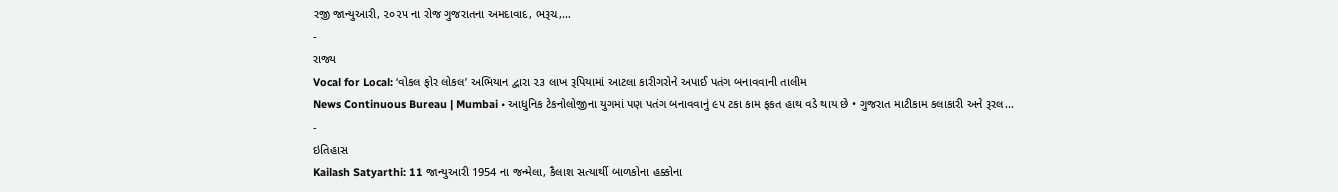રજી જાન્યુઆરી, ૨૦૨૫ ના રોજ ગુજરાતના અમદાવાદ, ભરૂચ,…
-
રાજ્ય
Vocal for Local: ‘વોકલ ફોર લોકલ’ અભિયાન દ્વારા ૨૩ લાખ રૂપિયામાં આટલા કારીગરોને અપાઈ પતંગ બનાવવાની તાલીમ
News Continuous Bureau | Mumbai • આધુનિક ટેકનોલોજીના યુગમાં પણ પતંગ બનાવવાનું ૯૫ ટકા કામ ફકત હાથ વડે થાય છે • ગુજરાત માટીકામ કલાકારી અને રૂરલ…
-
ઇતિહાસ
Kailash Satyarthi: 11 જાન્યુઆરી 1954 ના જન્મેલા, કૈલાશ સત્યાર્થી બાળકોના હક્કોના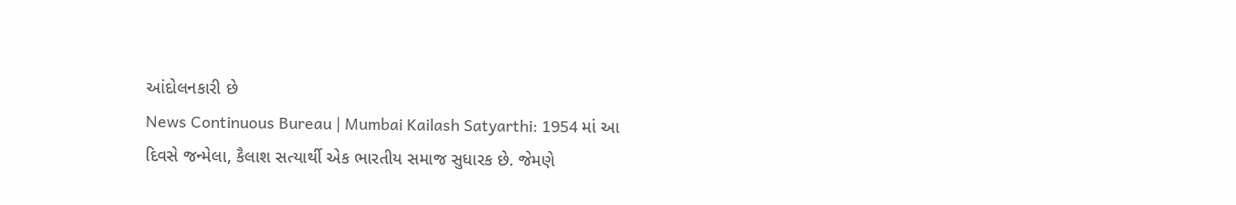આંદોલનકારી છે
News Continuous Bureau | Mumbai Kailash Satyarthi: 1954 માં આ દિવસે જન્મેલા, કૈલાશ સત્યાર્થી એક ભારતીય સમાજ સુધારક છે. જેમણે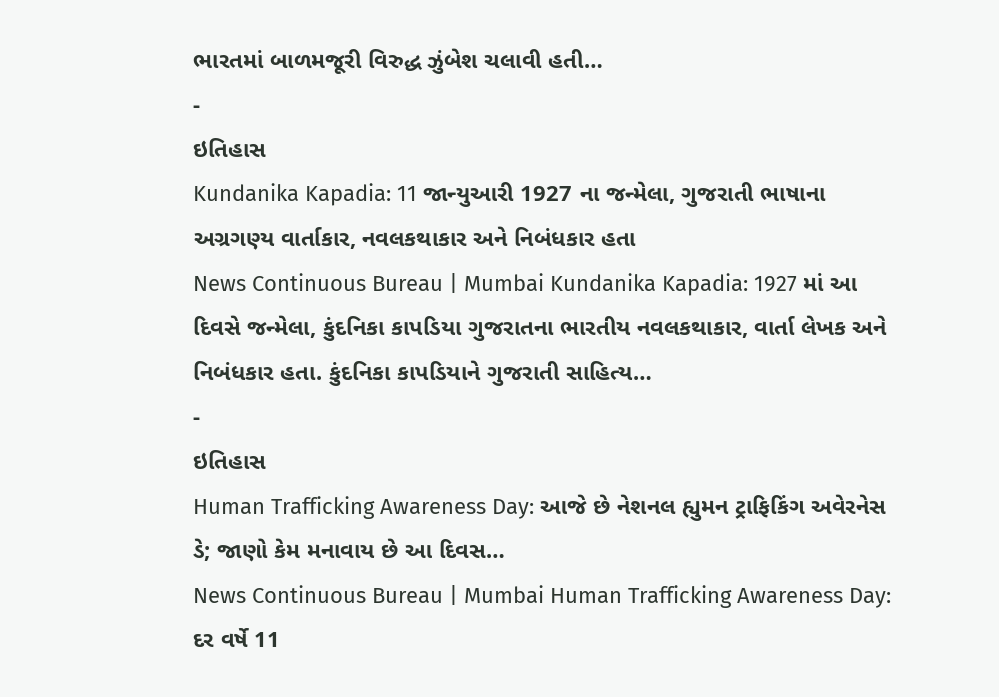ભારતમાં બાળમજૂરી વિરુદ્ધ ઝુંબેશ ચલાવી હતી…
-
ઇતિહાસ
Kundanika Kapadia: 11 જાન્યુઆરી 1927 ના જન્મેલા, ગુજરાતી ભાષાના અગ્રગણ્ય વાર્તાકાર, નવલકથાકાર અને નિબંધકાર હતા
News Continuous Bureau | Mumbai Kundanika Kapadia: 1927 માં આ દિવસે જન્મેલા, કુંદનિકા કાપડિયા ગુજરાતના ભારતીય નવલકથાકાર, વાર્તા લેખક અને નિબંધકાર હતા. કુંદનિકા કાપડિયાને ગુજરાતી સાહિત્ય…
-
ઇતિહાસ
Human Trafficking Awareness Day: આજે છે નેશનલ હ્યુમન ટ્રાફિકિંગ અવેરનેસ ડે; જાણો કેમ મનાવાય છે આ દિવસ…
News Continuous Bureau | Mumbai Human Trafficking Awareness Day: દર વર્ષે 11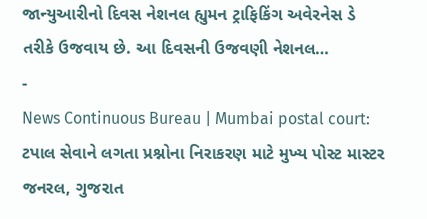જાન્યુઆરીનો દિવસ નેશનલ હ્યુમન ટ્રાફિકિંગ અવેરનેસ ડે તરીકે ઉજવાય છે. આ દિવસની ઉજવણી નેશનલ…
-
News Continuous Bureau | Mumbai postal court: ટપાલ સેવાને લગતા પ્રશ્નોના નિરાકરણ માટે મુખ્ય પોસ્ટ માસ્ટર જનરલ, ગુજરાત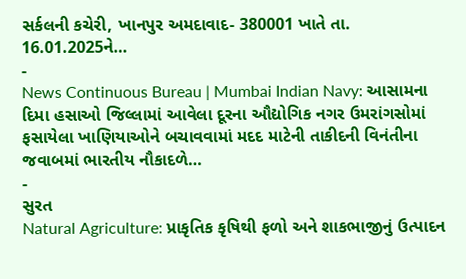સર્કલની કચેરી, ખાનપુર અમદાવાદ- 380001 ખાતે તા. 16.01.2025ને…
-
News Continuous Bureau | Mumbai Indian Navy: આસામના દિમા હસાઓ જિલ્લામાં આવેલા દૂરના ઔદ્યોગિક નગર ઉમરાંગસોમાં ફસાયેલા ખાણિયાઓને બચાવવામાં મદદ માટેની તાકીદની વિનંતીના જવાબમાં ભારતીય નૌકાદળે…
-
સુરત
Natural Agriculture: પ્રાકૃતિક કૃષિથી ફળો અને શાકભાજીનું ઉત્પાદન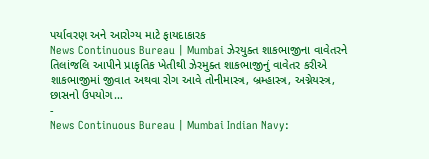પર્યાવરણ અને આરોગ્ય માટે ફાયદાકારક
News Continuous Bureau | Mumbai ઝેરયુક્ત શાકભાજીના વાવેતરને તિલાંજલિ આપીને પ્રાકૃતિક ખેતીથી ઝેરમુક્ત શાકભાજીનું વાવેતર કરીએ શાકભાજીમાં જીવાત અથવા રોગ આવે તોનીમાસ્ત્ર, બ્રમ્હાસ્ત્ર, અગ્નેયસ્ત્ર, છાસનો ઉપયોગ…
-
News Continuous Bureau | Mumbai Indian Navy: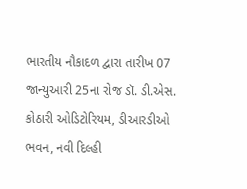ભારતીય નૌકાદળ દ્વારા તારીખ 07 જાન્યુઆરી 25ના રોજ ડૉ. ડી.એસ. કોઠારી ઓડિટોરિયમ, ડીઆરડીઓ ભવન, નવી દિલ્હી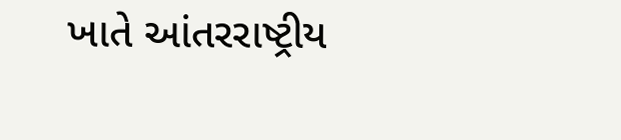ખાતે આંતરરાષ્ટ્રીય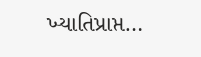ખ્યાતિપ્રાપ્ત…